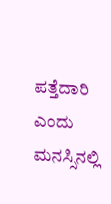ಪತ್ತೆದಾರಿ ಎಂದು ಮನಸ್ಸಿನಲ್ಲಿ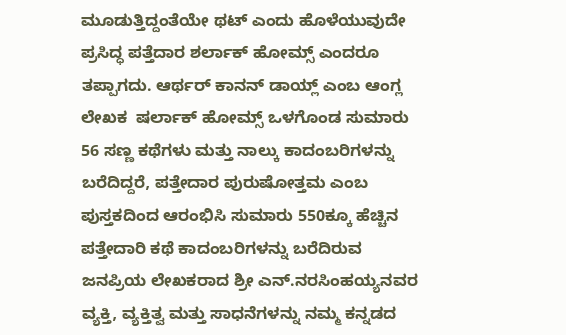ಮೂಡುತ್ತಿದ್ದಂತೆಯೇ ಥಟ್ ಎಂದು ಹೊಳೆಯುವುದೇ ಪ್ರಸಿದ್ಧ ಪತ್ತೆದಾರ ಶರ್ಲಾಕ್ ಹೋಮ್ಸ್ ಎಂದರೂ ತಪ್ಪಾಗದು. ಆರ್ಥರ್ ಕಾನನ್ ಡಾಯ್ಲ್ ಎಂಬ ಆಂಗ್ಲ ಲೇಖಕ  ಷರ್ಲಾಕ್ ಹೋಮ್ಸ್ ಒಳಗೊಂಡ ಸುಮಾರು 56 ಸಣ್ಣ ಕಥೆಗಳು ಮತ್ತು ನಾಲ್ಕು ಕಾದಂಬರಿಗಳನ್ನು ಬರೆದಿದ್ದರೆ, ಪತ್ತೇದಾರ ಪುರುಷೋತ್ತಮ ಎಂಬ ಪುಸ್ತಕದಿಂದ ಆರಂಭಿಸಿ ಸುಮಾರು 550ಕ್ಕೂ ಹೆಚ್ಚಿನ ಪತ್ತೇದಾರಿ ಕಥೆ ಕಾದಂಬರಿಗಳನ್ನು ಬರೆದಿರುವ ಜನಪ್ರಿಯ ಲೇಖಕರಾದ ಶ್ರೀ ಎನ್.ನರಸಿಂಹಯ್ಯನವರ ವ್ಯಕ್ತಿ, ವ್ಯಕ್ತಿತ್ವ ಮತ್ತು ಸಾಧನೆಗಳನ್ನು ನಮ್ಮ ಕನ್ನಡದ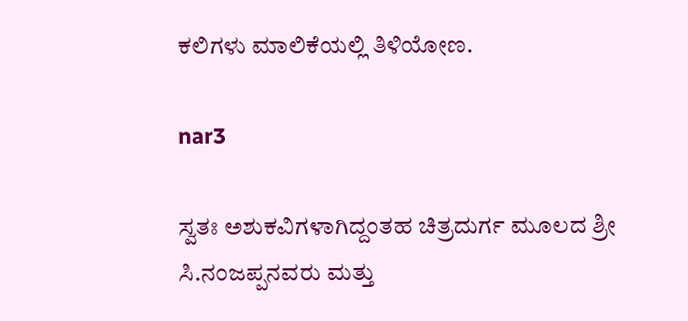ಕಲಿಗಳು ಮಾಲಿಕೆಯಲ್ಲಿ ತಿಳಿಯೋಣ.

nar3

ಸ್ವತಃ ಅಶುಕವಿಗಳಾಗಿದ್ದಂತಹ ಚಿತ್ರದುರ್ಗ ಮೂಲದ ಶ್ರೀ ಸಿ.ನಂಜಪ್ಪನವರು ಮತ್ತು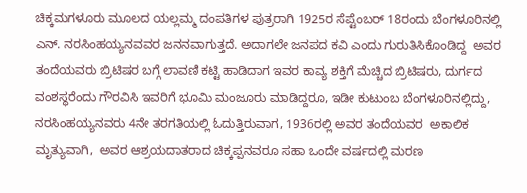ಚಿಕ್ಕಮಗಳೂರು ಮೂಲದ ಯಲ್ಲಮ್ಮ ದಂಪತಿಗಳ ಪುತ್ರರಾಗಿ 1925ರ ಸೆಪ್ಟೆಂಬರ್ 18ರಂದು ಬೆಂಗಳೂರಿನಲ್ಲಿ  ಎನ್. ನರಸಿಂಹಯ್ಯನವವರ ಜನನವಾಗುತ್ತದೆ. ಅದಾಗಲೇ ಜನಪದ ಕವಿ ಎಂದು ಗುರುತಿಸಿಕೊಂಡಿದ್ದ  ಅವರ ತಂದೆಯವರು ಬ್ರಿಟಿಷರ ಬಗ್ಗೆ ಲಾವಣಿ ಕಟ್ಟಿ ಹಾಡಿದಾಗ ಇವರ ಕಾವ್ಯ ಶಕ್ತಿಗೆ ಮೆಚ್ಚಿದ ಬ್ರಿಟಿಷರು, ದುರ್ಗದ ವಂಶಸ್ಥರೆಂದು ಗೌರವಿಸಿ ಇವರಿಗೆ ಭೂಮಿ ಮಂಜೂರು ಮಾಡಿದ್ದರೂ, ಇಡೀ ಕುಟುಂಬ ಬೆಂಗಳೂರಿನಲ್ಲಿದ್ದು, ನರಸಿಂಹಯ್ಯನವರು 4ನೇ ತರಗತಿಯಲ್ಲಿ ಓದುತ್ತಿರುವಾಗ, 1936ರಲ್ಲಿ ಅವರ ತಂದೆಯವರ  ಅಕಾಲಿಕ ಮೃತ್ಯುವಾಗಿ,  ಅವರ ಆಶ್ರಯದಾತರಾದ ಚಿಕ್ಕಪ್ಪನವರೂ ಸಹಾ ಒಂದೇ ವರ್ಷದಲ್ಲಿ ಮರಣ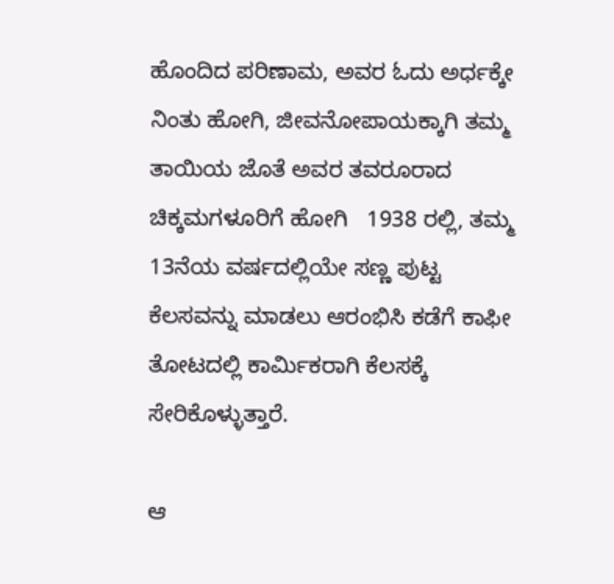ಹೊಂದಿದ ಪರಿಣಾಮ, ಅವರ ಓದು ಅರ್ಧಕ್ಕೇ ನಿಂತು ಹೋಗಿ, ಜೀವನೋಪಾಯಕ್ಕಾಗಿ ತಮ್ಮ ತಾಯಿಯ ಜೊತೆ ಅವರ ತವರೂರಾದ ಚಿಕ್ಕಮಗಳೂರಿಗೆ ಹೋಗಿ   1938 ರಲ್ಲಿ, ತಮ್ಮ 13ನೆಯ ವರ್ಷದಲ್ಲಿಯೇ ಸಣ್ಣ ಪುಟ್ಟ ಕೆಲಸವನ್ನು ಮಾಡಲು ಆರಂಭಿಸಿ ಕಡೆಗೆ ಕಾಫೀ ತೋಟದಲ್ಲಿ ಕಾರ್ಮಿಕರಾಗಿ ಕೆಲಸಕ್ಕೆ ಸೇರಿಕೊಳ್ಳುತ್ತಾರೆ.

ಆ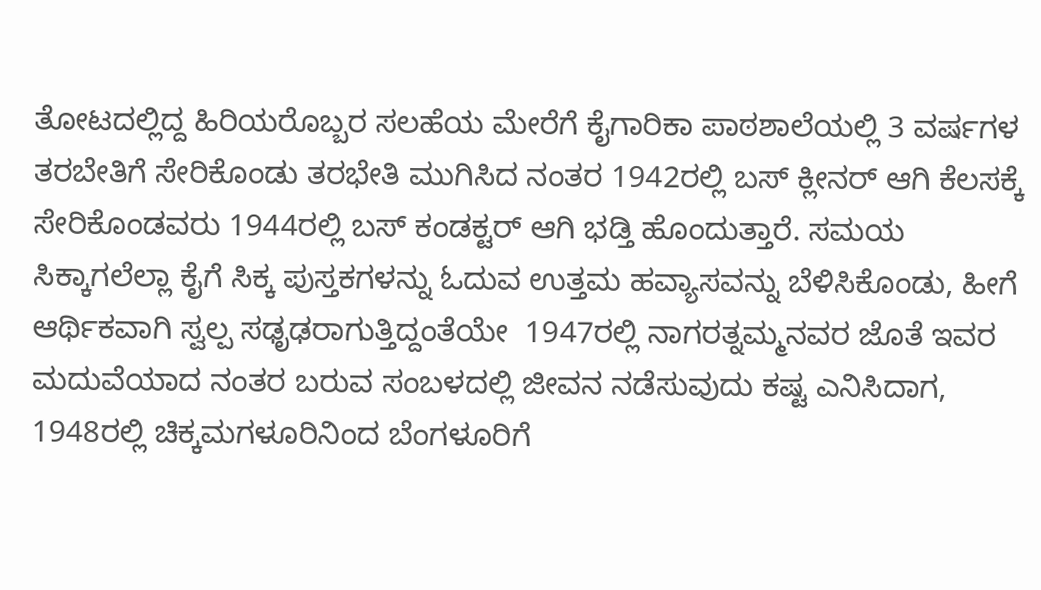ತೋಟದಲ್ಲಿದ್ದ ಹಿರಿಯರೊಬ್ಬರ ಸಲಹೆಯ ಮೇರೆಗೆ ಕೈಗಾರಿಕಾ ಪಾಠಶಾಲೆಯಲ್ಲಿ 3 ವರ್ಷಗಳ ತರಬೇತಿಗೆ ಸೇರಿಕೊಂಡು ತರಭೇತಿ ಮುಗಿಸಿದ ನಂತರ 1942ರಲ್ಲಿ ಬಸ್ ಕ್ಲೀನರ್ ಆಗಿ ಕೆಲಸಕ್ಕೆ ಸೇರಿಕೊಂಡವರು 1944ರಲ್ಲಿ ಬಸ್ ಕಂಡಕ್ಟರ್ ಆಗಿ ಭಡ್ತಿ ಹೊಂದುತ್ತಾರೆ. ಸಮಯ ಸಿಕ್ಕಾಗಲೆಲ್ಲಾ ಕೈಗೆ ಸಿಕ್ಕ ಪುಸ್ತಕಗಳನ್ನು ಓದುವ ಉತ್ತಮ ಹವ್ಯಾಸವನ್ನು ಬೆಳಿಸಿಕೊಂಡು, ಹೀಗೆ ಆರ್ಥಿಕವಾಗಿ ಸ್ವಲ್ಪ ಸಢೃಢರಾಗುತ್ತಿದ್ದಂತೆಯೇ  1947ರಲ್ಲಿ ನಾಗರತ್ನಮ್ಮನವರ ಜೊತೆ ಇವರ ಮದುವೆಯಾದ ನಂತರ ಬರುವ ಸಂಬಳದಲ್ಲಿ ಜೀವನ ನಡೆಸುವುದು ಕಷ್ಟ ಎನಿಸಿದಾಗ, 1948ರಲ್ಲಿ ಚಿಕ್ಕಮಗಳೂರಿನಿಂದ ಬೆಂಗಳೂರಿಗೆ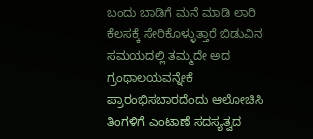ಬಂದು ಬಾಡಿಗೆ ಮನೆ ಮಾಡಿ ಲಾರಿ ಕೆಲಸಕ್ಕೆ ಸೇರಿಕೊಳ್ಳುತ್ತಾರೆ ಬಿಡುವಿನ ಸಮಯದಲ್ಲಿ ತಮ್ಮದೇ ಅದ ಗ್ರಂಥಾಲಯವನ್ನೇಕೆ ಪ್ರಾರಂಭಿಸಬಾರದೆಂದು ಆಲೋಚಿಸಿ  ತಿಂಗಳಿಗೆ ಎಂಟಾಣೆ ಸದಸ್ಯತ್ವದ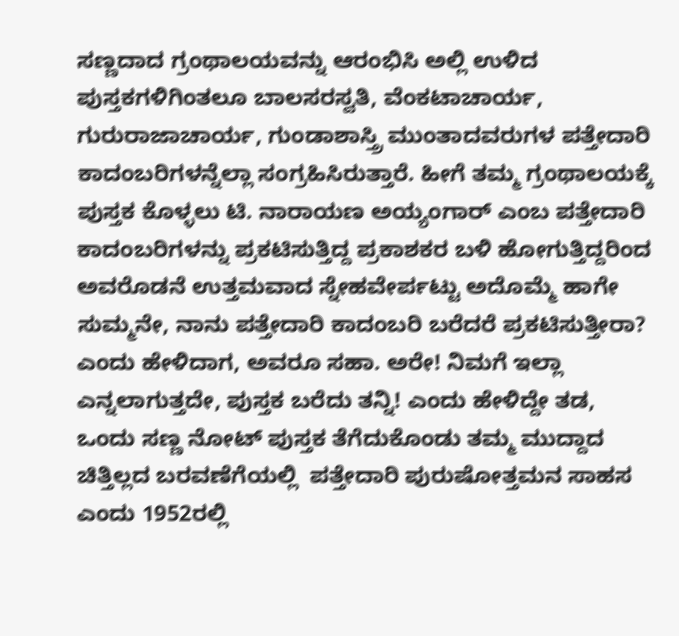ಸಣ್ಣದಾದ ಗ್ರಂಥಾಲಯವನ್ನು ಆರಂಭಿಸಿ ಅಲ್ಲಿ ಉಳಿದ ಪುಸ್ತಕಗಳಿಗಿಂತಲೂ ಬಾಲಸರಸ್ವತಿ, ವೆಂಕಟಾಚಾರ್ಯ, ಗುರುರಾಜಾಚಾರ್ಯ, ಗುಂಡಾಶಾಸ್ತ್ರಿ ಮುಂತಾದವರುಗಳ ಪತ್ತೇದಾರಿ ಕಾದಂಬರಿಗಳನ್ನೆಲ್ಲಾ ಸಂಗ್ರಹಿಸಿರುತ್ತಾರೆ. ಹೀಗೆ ತಮ್ಮ ಗ್ರಂಥಾಲಯಕ್ಕೆ ಪುಸ್ತಕ ಕೊಳ್ಳಲು ಟಿ. ನಾರಾಯಣ ಅಯ್ಯಂಗಾರ್ ಎಂಬ ಪತ್ತೇದಾರಿ ಕಾದಂಬರಿಗಳನ್ನು ಪ್ರಕಟಿಸುತ್ತಿದ್ದ ಪ್ರಕಾಶಕರ ಬಳಿ ಹೋಗುತ್ತಿದ್ದರಿಂದ ಅವರೊಡನೆ ಉತ್ತಮವಾದ ಸ್ನೇಹವೇರ್ಪಟ್ಟು ಅದೊಮ್ಮೆ ಹಾಗೇ ಸುಮ್ಮನೇ, ನಾನು ಪತ್ತೇದಾರಿ ಕಾದಂಬರಿ ಬರೆದರೆ ಪ್ರಕಟಿಸುತ್ತೀರಾ? ಎಂದು ಹೇಳಿದಾಗ, ಅವರೂ ಸಹಾ. ಅರೇ! ನಿಮಗೆ ಇಲ್ಲಾ ಎನ್ನಲಾಗುತ್ತದೇ, ಪುಸ್ತಕ ಬರೆದು ತನ್ನಿ! ಎಂದು ಹೇಳಿದ್ದೇ ತಡ, ಒಂದು ಸಣ್ಣ ನೋಟ್ ಪುಸ್ತಕ ತೆಗೆದುಕೊಂಡು ತಮ್ಮ ಮುದ್ದಾದ ಚಿತ್ತಿಲ್ಲದ ಬರವಣೆಗೆಯಲ್ಲಿ  ಪತ್ತೇದಾರಿ ಪುರುಷೋತ್ತಮನ ಸಾಹಸ ಎಂದು 1952ರಲ್ಲಿ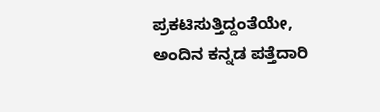ಪ್ರಕಟಿಸುತ್ತಿದ್ದಂತೆಯೇ,  ಅಂದಿನ ಕನ್ನಡ ಪತ್ತೆದಾರಿ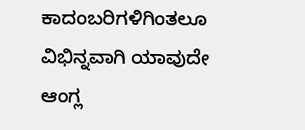ಕಾದಂಬರಿಗಳಿಗಿಂತಲೂ ವಿಭಿನ್ನವಾಗಿ ಯಾವುದೇ ಆಂಗ್ಲ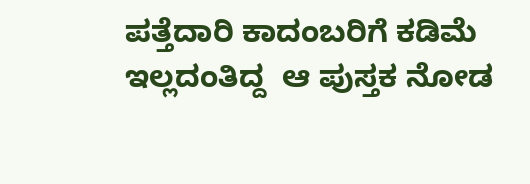ಪತ್ತೆದಾರಿ ಕಾದಂಬರಿಗೆ ಕಡಿಮೆ ಇಲ್ಲದಂತಿದ್ದ  ಆ ಪುಸ್ತಕ ನೋಡ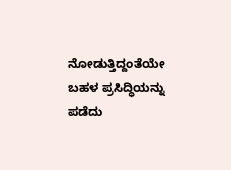ನೋಡುತ್ತಿದ್ದಂತೆಯೇ ಬಹಳ ಪ್ರಸಿದ್ಧಿಯನ್ನು ಪಡೆದು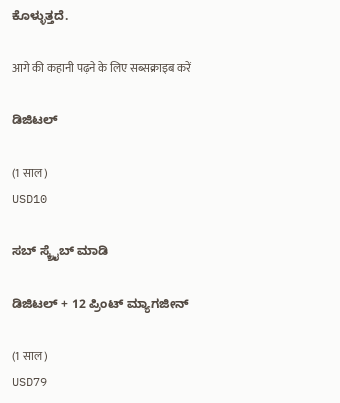ಕೊಳ್ಳುತ್ತದೆ.

आगे की कहानी पढ़ने के लिए सब्सक्राइब करें

ಡಿಜಿಟಲ್

(1 साल)
USD10

ಸಬ್ ಸ್ಕ್ರೈಬ್ ಮಾಡಿ

ಡಿಜಿಟಲ್ + 12 ಪ್ರಿಂಟ್ ಮ್ಯಾಗಜೀನ್

(1 साल)
USD79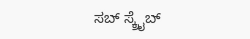ಸಬ್ ಸ್ಕ್ರೈಬ್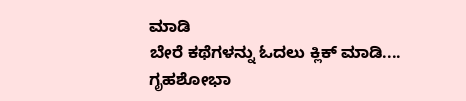ಮಾಡಿ
ಬೇರೆ ಕಥೆಗಳನ್ನು ಓದಲು ಕ್ಲಿಕ್ ಮಾಡಿ....
ಗೃಹಶೋಭಾ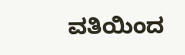ವತಿಯಿಂದ